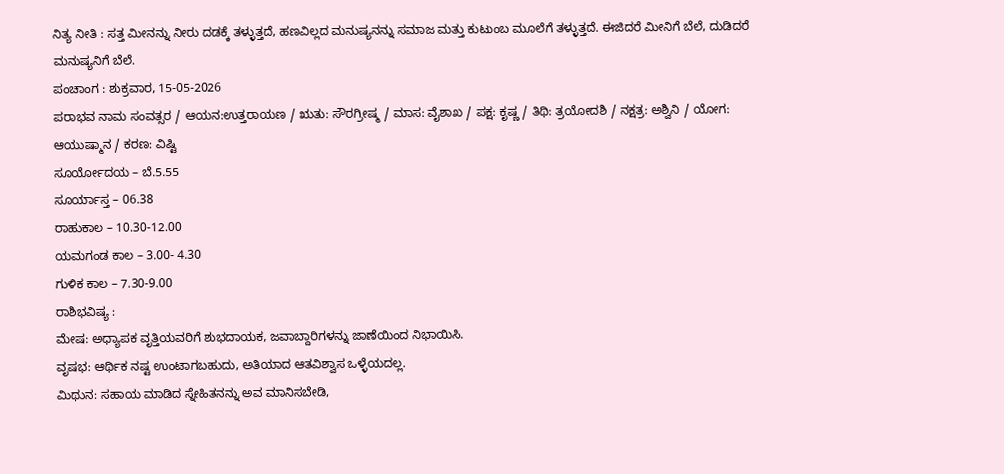ನಿತ್ಯ ನೀತಿ : ಸತ್ತ ಮೀನನ್ನು ನೀರು ದಡಕ್ಕೆ ತಳ್ಳುತ್ತದೆ, ಹಣವಿಲ್ಲದ ಮನುಷ್ಯನನ್ನು ಸಮಾಜ ಮತ್ತು ಕುಟುಂಬ ಮೂಲೆಗೆ ತಳ್ಳುತ್ತದೆ. ಈಜಿದರೆ ಮೀನಿಗೆ ಬೆಲೆ, ದುಡಿದರೆ ಮನುಷ್ಯನಿಗೆ ಬೆಲೆ.
ಪಂಚಾಂಗ : ಶುಕ್ರವಾರ, 15-05-2026
ಪರಾಭವ ನಾಮ ಸಂವತ್ಸರ / ಆಯನ:ಉತ್ತರಾಯಣ / ಋತು: ಸೌರಗ್ರೀಷ್ಮ / ಮಾಸ: ವೈಶಾಖ / ಪಕ್ಷ: ಕೃಷ್ಣ / ತಿಥಿ: ತ್ರಯೋದಶಿ / ನಕ್ಷತ್ರ: ಅಶ್ವಿನಿ / ಯೋಗ: ಆಯುಷ್ಮಾನ / ಕರಣ: ವಿಷ್ಟಿ
ಸೂರ್ಯೋದಯ – ಬೆ.5.55
ಸೂರ್ಯಾಸ್ತ – 06.38
ರಾಹುಕಾಲ – 10.30-12.00
ಯಮಗಂಡ ಕಾಲ – 3.00- 4.30
ಗುಳಿಕ ಕಾಲ – 7.30-9.00
ರಾಶಿಭವಿಷ್ಯ :
ಮೇಷ: ಅಧ್ಯಾಪಕ ವೃತ್ತಿಯವರಿಗೆ ಶುಭದಾಯಕ, ಜವಾಬ್ದಾರಿಗಳನ್ನು ಜಾಣೆಯಿಂದ ನಿಭಾಯಿಸಿ.
ವೃಷಭ: ಆರ್ಥಿಕ ನಷ್ಟ ಉಂಟಾಗಬಹುದು, ಅತಿಯಾದ ಆತವಿಶ್ವಾಸ ಒಳ್ಳೆಯದಲ್ಲ.
ಮಿಥುನ: ಸಹಾಯ ಮಾಡಿದ ಸ್ನೇಹಿತನನ್ನು ಅವ ಮಾನಿಸಬೇಡಿ,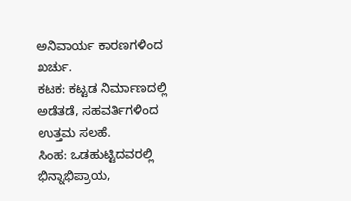ಅನಿವಾರ್ಯ ಕಾರಣಗಳಿಂದ ಖರ್ಚು.
ಕಟಕ: ಕಟ್ಟಡ ನಿರ್ಮಾಣದಲ್ಲಿ ಅಡೆತಡೆ, ಸಹವರ್ತಿಗಳಿಂದ ಉತ್ತಮ ಸಲಹೆ.
ಸಿಂಹ: ಒಡಹುಟ್ಟಿದವರಲ್ಲಿ ಭಿನ್ನಾಭಿಪ್ರಾಯ,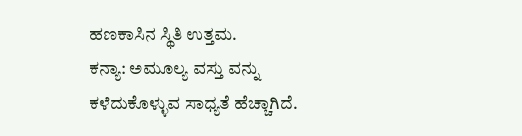ಹಣಕಾಸಿನ ಸ್ಥಿತಿ ಉತ್ತಮ.
ಕನ್ಯಾ: ಅಮೂಲ್ಯ ವಸ್ತು ವನ್ನು ಕಳೆದುಕೊಳ್ಳುವ ಸಾಧ್ಯತೆ ಹೆಚ್ಚಾಗಿದೆ.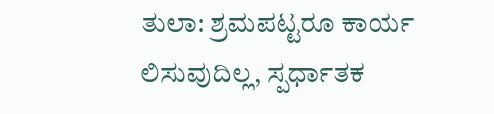ತುಲಾ: ಶ್ರಮಪಟ್ಟರೂ ಕಾರ್ಯ ಲಿಸುವುದಿಲ್ಲ, ಸ್ಪರ್ಧಾತಕ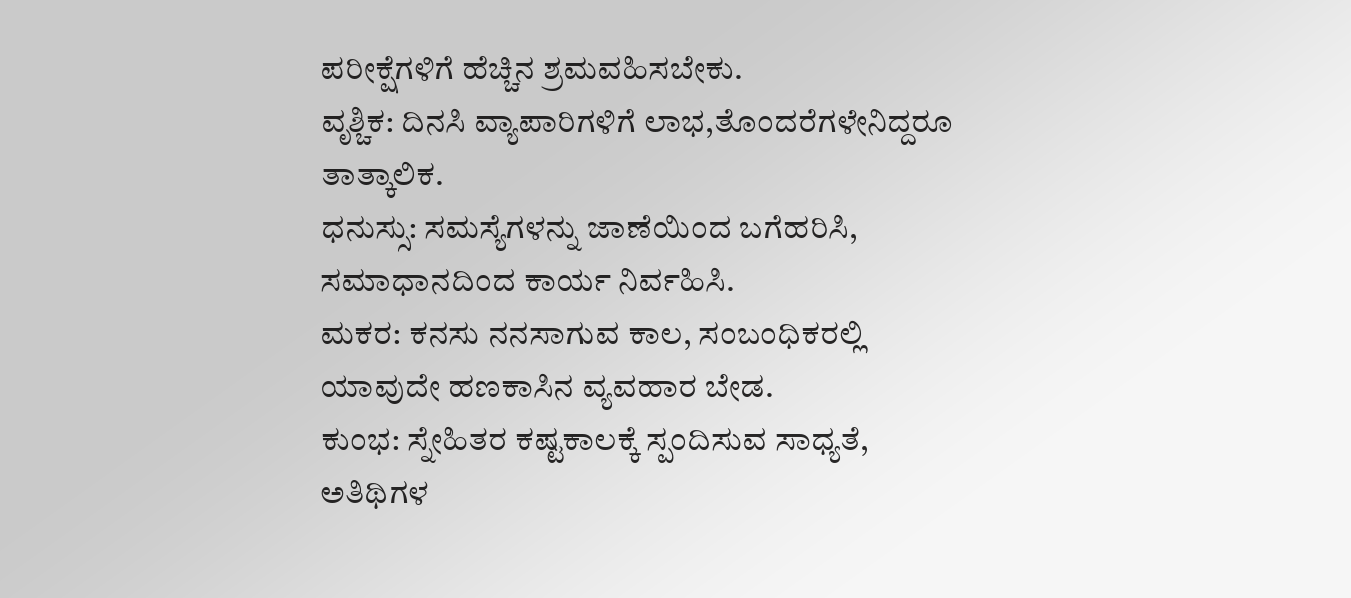ಪರೀಕ್ಷೆಗಳಿಗೆ ಹೆಚ್ಚಿನ ಶ್ರಮವಹಿಸಬೇಕು.
ವೃಶ್ಚಿಕ: ದಿನಸಿ ವ್ಯಾಪಾರಿಗಳಿಗೆ ಲಾಭ,ತೊಂದರೆಗಳೇನಿದ್ದರೂ ತಾತ್ಕಾಲಿಕ.
ಧನುಸ್ಸು: ಸಮಸ್ಯೆಗಳನ್ನು ಜಾಣೆಯಿಂದ ಬಗೆಹರಿಸಿ, ಸಮಾಧಾನದಿಂದ ಕಾರ್ಯ ನಿರ್ವಹಿಸಿ.
ಮಕರ: ಕನಸು ನನಸಾಗುವ ಕಾಲ, ಸಂಬಂಧಿಕರಲ್ಲಿ ಯಾವುದೇ ಹಣಕಾಸಿನ ವ್ಯವಹಾರ ಬೇಡ.
ಕುಂಭ: ಸ್ನೇಹಿತರ ಕಷ್ಟಕಾಲಕ್ಕೆ ಸ್ಪಂದಿಸುವ ಸಾಧ್ಯತೆ, ಅತಿಥಿಗಳ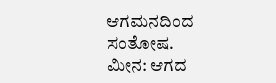ಆಗಮನದಿಂದ ಸಂತೋಷ.
ಮೀನ: ಆಗದ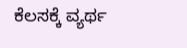ಕೆಲಸಕ್ಕೆ ವ್ಯರ್ಥ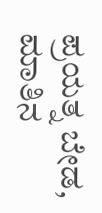ಪ್ರಯತ್ನ ಬೇಡ, ಮಾತಿನ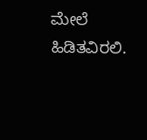ಮೇಲೆ ಹಿಡಿತವಿರಲಿ.